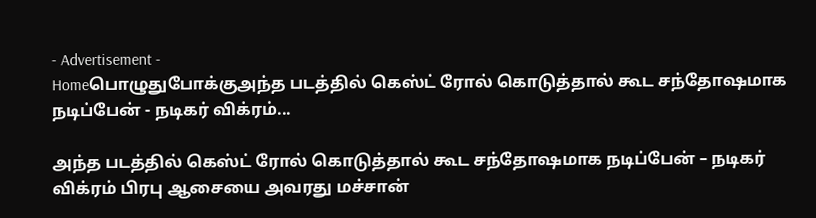- Advertisement -
Homeபொழுதுபோக்குஅந்த படத்தில் கெஸ்ட் ரோல் கொடுத்தால் கூட சந்தோஷமாக நடிப்பேன் - நடிகர் விக்ரம்...

அந்த படத்தில் கெஸ்ட் ரோல் கொடுத்தால் கூட சந்தோஷமாக நடிப்பேன் – நடிகர் விக்ரம் பிரபு ஆசையை அவரது மச்சான்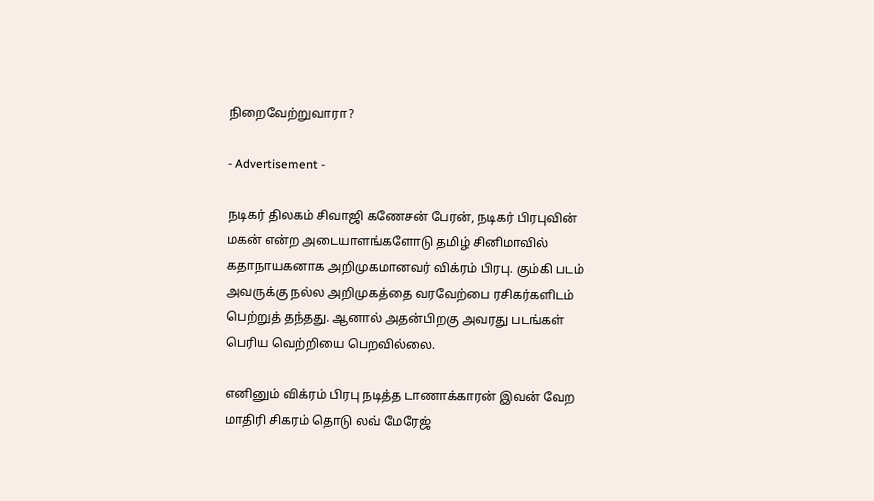நிறைவேற்றுவாரா?

- Advertisement -

நடிகர் திலகம் சிவாஜி கணேசன் பேரன், நடிகர் பிரபுவின் மகன் என்ற அடையாளங்களோடு தமிழ் சினிமாவில் கதாநாயகனாக அறிமுகமானவர் விக்ரம் பிரபு. கும்கி படம் அவருக்கு நல்ல அறிமுகத்தை வரவேற்பை ரசிகர்களிடம் பெற்றுத் தந்தது. ஆனால் அதன்பிறகு அவரது படங்கள் பெரிய வெற்றியை பெறவில்லை.

எனினும் விக்ரம் பிரபு நடித்த டாணாக்காரன் இவன் வேற மாதிரி சிகரம் தொடு லவ் மேரேஜ்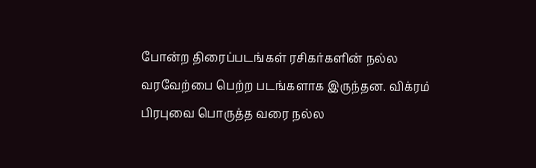போன்ற திரைப்படங்கள் ரசிகர்களின் நல்ல வரவேற்பை பெற்ற படங்களாக இருந்தன. விக்ரம் பிரபுவை பொருத்த வரை நல்ல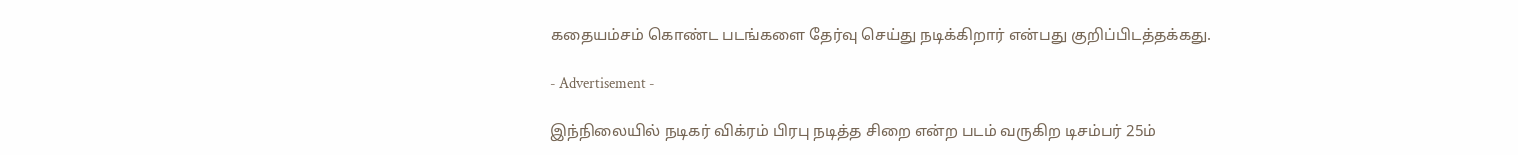கதையம்சம் கொண்ட படங்களை தேர்வு செய்து நடிக்கிறார் என்பது குறிப்பிடத்தக்கது.

- Advertisement -

இந்நிலையில் நடிகர் விக்ரம் பிரபு நடித்த சிறை என்ற படம் வருகிற டிசம்பர் 25ம்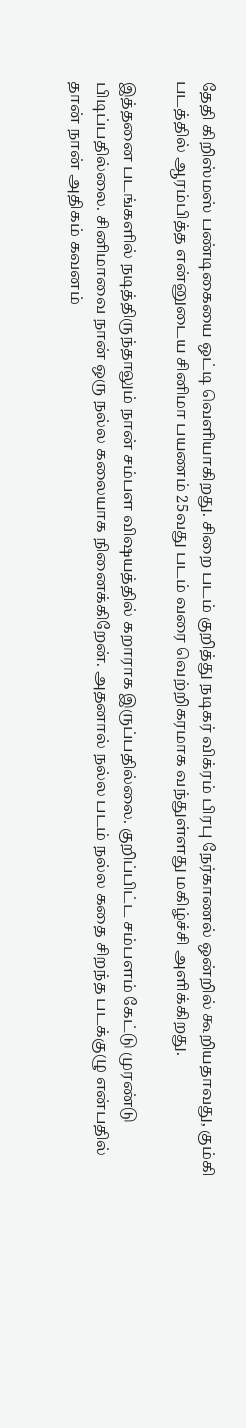தேதி கிறிஸ்மஸ் பண்டிகையை ஒட்டி வெளியாகிறது. சிறை படம் குறித்து நடிகர் விக்ரம் பிரபு நேர்காணல் ஒன்றில் கூறியதாவது, கும்கி படத்தில் ஆரம்பித்த என்னுடைய சினிமா பயணம் 25வது படம் வரை வெற்றிகரமாக வந்துள்ளது மகிழ்ச்சி அளிக்கிறது.

இத்தனை படங்களில் நடித்திருந்தாலும் நான் சம்பள விஷயத்தில் கறாராக இருப்பதில்லை. குறிப்பிட்ட சம்பளம் கேட்டு முரண்டு பிடிப்பதில்லை. சினிமாவை நான் ஒரு நல்ல கலையாக நினைக்கிறேன். அதனால் நல்ல படம் நல்ல கதை சிறந்த படக்குழு என்பதில் தான் நான் அதிகம் கவனம்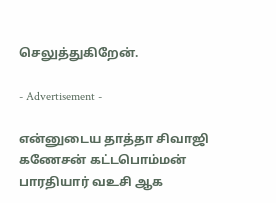செலுத்துகிறேன்.

- Advertisement -

என்னுடைய தாத்தா சிவாஜி கணேசன் கட்டபொம்மன் பாரதியார் வஉசி ஆக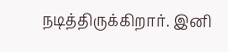நடித்திருக்கிறார். இனி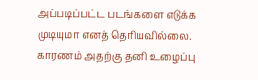அப்படிப்பட்ட படங்களை எடுக்க முடியுமா எனத் தெரியவில்லை. காரணம் அதற்கு தனி உழைப்பு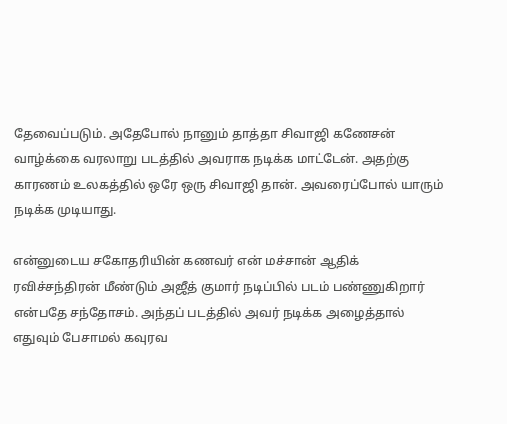தேவைப்படும். அதேபோல் நானும் தாத்தா சிவாஜி கணேசன் வாழ்க்கை வரலாறு படத்தில் அவராக நடிக்க மாட்டேன். அதற்கு காரணம் உலகத்தில் ஒரே ஒரு சிவாஜி தான். அவரைப்போல் யாரும் நடிக்க முடியாது.

என்னுடைய சகோதரியின் கணவர் என் மச்சான் ஆதிக் ரவிச்சந்திரன் மீண்டும் அஜீத் குமார் நடிப்பில் படம் பண்ணுகிறார் என்பதே சந்தோசம். அந்தப் படத்தில் அவர் நடிக்க அழைத்தால் எதுவும் பேசாமல் கவுரவ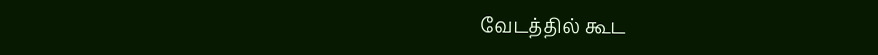வேடத்தில் கூட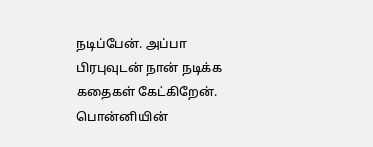நடிப்பேன். அப்பா பிரபுவுடன் நான் நடிக்க கதைகள் கேட்கிறேன். பொன்னியின்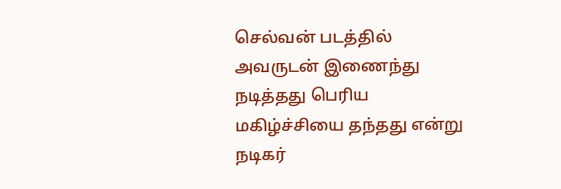செல்வன் படத்தில் அவருடன் இணைந்து நடித்தது பெரிய மகிழ்ச்சியை தந்தது என்று நடிகர்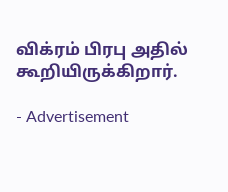விக்ரம் பிரபு அதில் கூறியிருக்கிறார்.

- Advertisement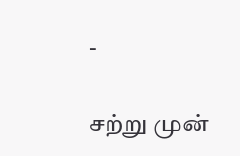-

சற்று முன்